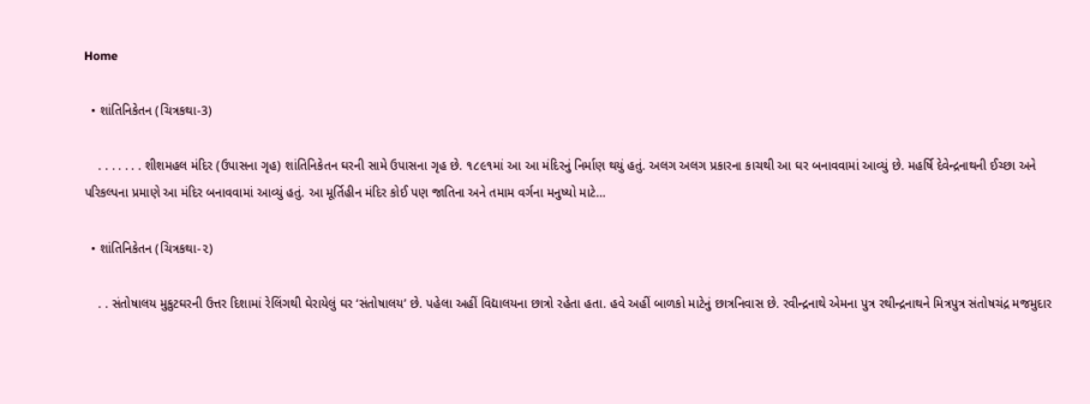Home

  • શાંતિનિકેતન (ચિત્રકથા-3)

    . . . . . . . શીશમહલ મંદિર (ઉપાસના ગૃહ) શાંતિનિકેતન ઘરની સામે ઉપાસના ગૃહ છે. ૧૮૯૧માં આ આ મંદિરનું નિર્માણ થયું હતું. અલગ અલગ પ્રકારના કાચથી આ ઘર બનાવવામાં આવ્યું છે. મહર્ષિ દેવેન્દ્રનાથની ઈચ્છા અને પરિકલ્પના પ્રમાણે આ મંદિર બનાવવામાં આવ્યું હતું. આ મૂર્તિહીન મંદિર કોઈ પણ જાતિના અને તમામ વર્ગના મનુષ્યો માટે…

  • શાંતિનિકેતન (ચિત્રકથા-૨)

    . . સંતોષાલય મુકુટઘરની ઉત્તર દિશામાં રેલિંગથી ઘેરાયેલું ઘર ‘સંતોષાલય’ છે. પહેલા અહીં વિદ્યાલયના છાત્રો રહેતા હતા. હવે અહીં બાળકો માટેનું છાત્રનિવાસ છે. રવીન્દ્રનાથે એમના પુત્ર રથીન્દ્રનાથને મિત્રપુત્ર સંતોષચંદ્ર મજમુદાર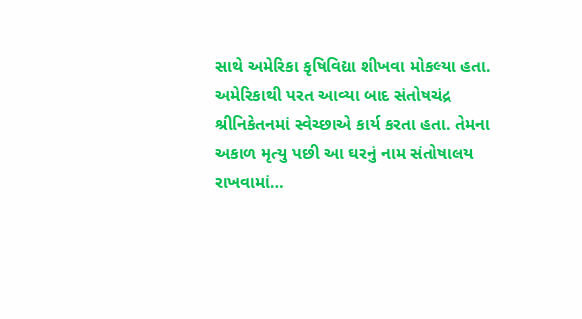સાથે અમેરિકા કૃષિવિદ્યા શીખવા મોકલ્યા હતા. અમેરિકાથી પરત આવ્યા બાદ સંતોષચંદ્ર શ્રીનિકેતનમાં સ્વેચ્છાએ કાર્ય કરતા હતા. તેમના અકાળ મૃત્યુ પછી આ ઘરનું નામ સંતોષાલય રાખવામાં…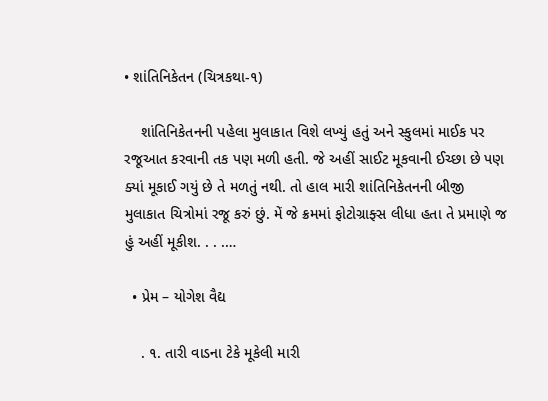• શાંતિનિકેતન (ચિત્રકથા-૧)

    શાંતિનિકેતનની પહેલા મુલાકાત વિશે લખ્યું હતું અને સ્કુલમાં માઈક પર રજૂઆત કરવાની તક પણ મળી હતી. જે અહીં સાઈટ મૂકવાની ઈચ્છા છે પણ ક્યાં મૂકાઈ ગયું છે તે મળતું નથી. તો હાલ મારી શાંતિનિકેતનની બીજી મુલાકાત ચિત્રોમાં રજૂ કરું છું. મેં જે ક્રમમાં ફોટોગ્રાફ્સ લીધા હતા તે પ્રમાણે જ હું અહીં મૂકીશ. . . .…

  • પ્રેમ – યોગેશ વૈદ્ય

    . ૧. તારી વાડના ટેકે મૂકેલી મારી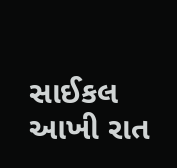સાઈકલ આખી રાત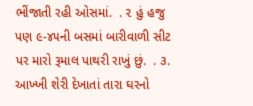ભીંજાતી રહી ઓસમાં.  . ૨ હું હજુ પણ ૯-૪૫ની બસમાં બારીવાળી સીટ પર મારો રૂમાલ પાથરી રાખું છું.  . ૩. આખ્ખી શેરી દેખાતાં તારા ઘરનો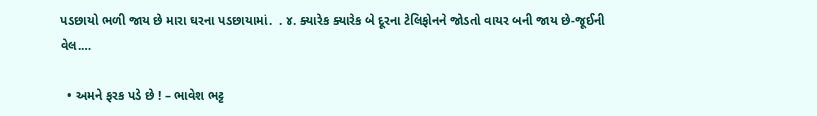પડછાયો ભળી જાય છે મારા ઘરના પડછાયામાં.  . ૪. ક્યારેક ક્યારેક બે દૂરના ટેલિફોનને જોડતો વાયર બની જાય છે-જૂઈની વેલ.…

  • અમને ફરક પડે છે ! – ભાવેશ ભટ્ટ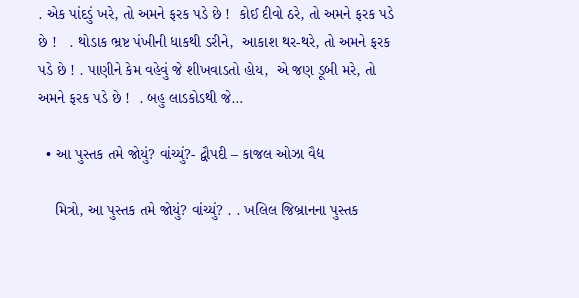. એક પાંદડું ખરે, તો અમને ફરક પડે છે !  કોઈ દીવો ઠરે, તો અમને ફરક પડે છે !   . થોડાક ભ્રષ્ટ પંખીની ધાકથી ડરીને,  આકાશ થર-થરે, તો અમને ફરક પડે છે ! . પાણીને કેમ વહેવું જે શીખવાડતો હોય,  એ જણ ડૂબી મરે, તો અમને ફરક પડે છે !  . બહુ લાડકોડથી જે…

  • આ પુસ્તક તમે જોયું? વાંચ્યું?- દ્વૌપદી – કાજલ ઓઝા વૈદ્ય

    મિત્રો, આ પુસ્તક તમે જોયું? વાંચ્યું? . . ખલિલ જિબ્રાનના પુસ્તક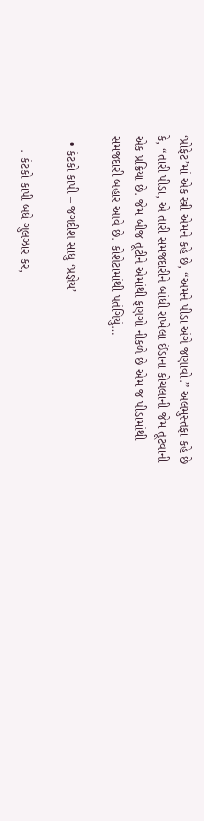‘પ્રોફેટ’માં એક સ્ત્રી એમને કહે છે, “અમને પીડા અંગે જણાવો.” અલમુસ્તફા કહે છે કે, “તારી પીડા, એ તારી સમજદારીને બાંધી રાખેલા ઈંડાના કોચલાની જેમ તૂટવાની એક પ્રક્રિયા છે. જેમ બીજ તૂટીને એમાંથી ફણગો નીકળે છે એમ જ પીડામાંથી સમજદારી બહાર આવે છે. કોશેટામાંથી પતંગિયું…

  • કંટકો કાપી – જગદીશ સાધુ ‘પ્રજ્ઞેય’

    . કંટકો કાપી બધે ગુલઝાર કર,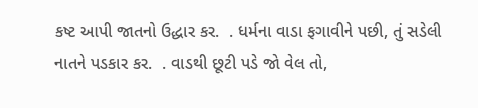કષ્ટ આપી જાતનો ઉદ્ધાર કર.  . ધર્મના વાડા ફગાવીને પછી, તું સડેલી નાતને પડકાર કર.  . વાડથી છૂટી પડે જો વેલ તો,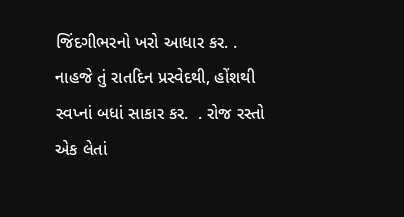જિંદગીભરનો ખરો આધાર કર. .  નાહજે તું રાતદિન પ્રસ્વેદથી, હોંશથી સ્વપ્નાં બધાં સાકાર કર.  . રોજ રસ્તો એક લેતાં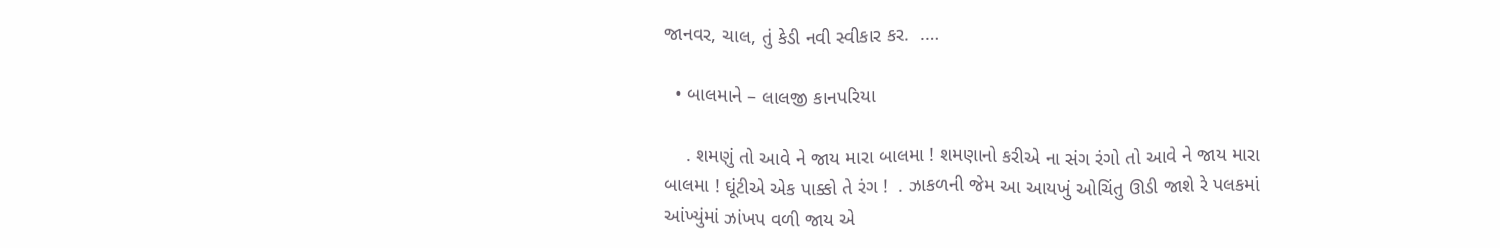જાનવર, ચાલ, તું કેડી નવી સ્વીકાર કર.  .…

  • બાલમાને – લાલજી કાનપરિયા

    . શમણું તો આવે ને જાય મારા બાલમા ! શમણાનો કરીએ ના સંગ રંગો તો આવે ને જાય મારા બાલમા ! ઘૂંટીએ એક પાક્કો તે રંગ !  . ઝાકળની જેમ આ આયખું ઓચિંતુ ઊડી જાશે રે પલકમાં આંખ્યુંમાં ઝાંખપ વળી જાય એ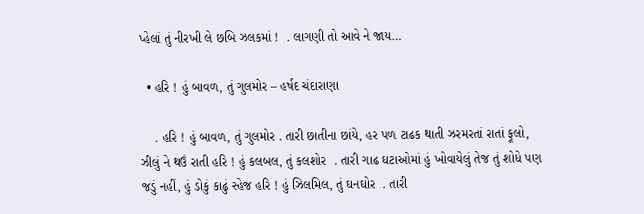પ્હેલાં તું નીરખી લે છબિ ઝલકમાં !  . લાગણી તો આવે ને જાય…

  • હરિ ! હું બાવળ, તું ગુલમોર – હર્ષદ ચંદારાણા

    . હરિ ! હું બાવળ, તું ગુલમોર . તારી છાતીના છાંયે, હર પળ ટાઢક થાતી ઝરમરતાં રાતાં ફૂલો, ઝીલું ને થઉં રાતી હરિ ! હું કલબલ, તું કલશોર  . તારી ગાઢ ઘટાઓમાં હું ખોવાયેલું તેજ તું શોધે પણ જડું નહીં, હું ડોકું કાઢું સ્હેજ હરિ ! હું ઝિલમિલ, તું ઘનઘોર  . તારી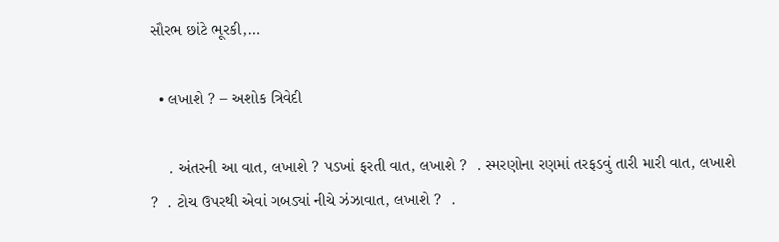સૌરભ છાંટે ભૂરકી,…

  • લખાશે ? – અશોક ત્રિવેદી

    . અંતરની આ વાત, લખાશે ? પડખાં ફરતી વાત, લખાશે ?  . સ્મરણોના રણમાં તરફડવું તારી મારી વાત, લખાશે ?  . ટોચ ઉપરથી એવાં ગબડ્યાં નીચે ઝંઝાવાત, લખાશે ?  .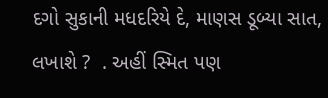દગો સુકાની મધદરિયે દે, માણસ ડૂબ્યા સાત, લખાશે ?  . અહીં સ્મિત પણ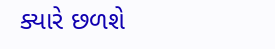ક્યારે છળશે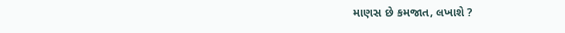માણસ છે કમજાત, લખાશે ?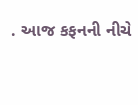. આજ કફનની નીચે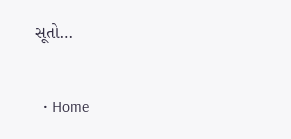સૂતો…

  • Home